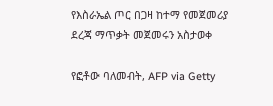የእስራኤል ጦር በጋዛ ከተማ የመጀመሪያ ደረጃ ማጥቃት መጀመሩን አስታወቀ

የፎቶው ባለመብት, AFP via Getty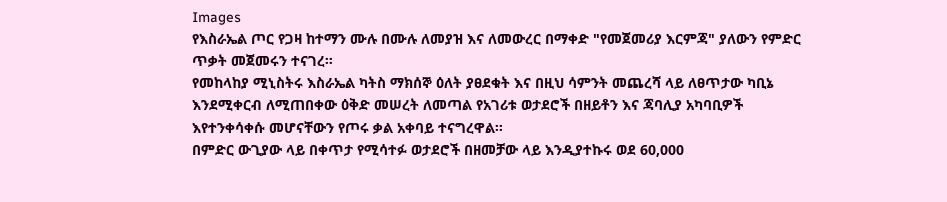Images
የእስራኤል ጦር የጋዛ ከተማን ሙሉ በሙሉ ለመያዝ እና ለመውረር በማቀድ "የመጀመሪያ እርምጃ" ያለውን የምድር ጥቃት መጀመሩን ተናገረ።
የመከላከያ ሚኒስትሩ እስራኤል ካትስ ማክሰኞ ዕለት ያፀደቁት እና በዚህ ሳምንት መጨረሻ ላይ ለፀጥታው ካቢኔ እንደሚቀርብ ለሚጠበቀው ዕቅድ መሠረት ለመጣል የአገሪቱ ወታደሮች በዘይቶን እና ጃባሊያ አካባቢዎች እየተንቀሳቀሱ መሆናቸውን የጦሩ ቃል አቀባይ ተናግረዋል።
በምድር ውጊያው ላይ በቀጥታ የሚሳተፉ ወታደሮች በዘመቻው ላይ እንዲያተኩሩ ወደ 60,000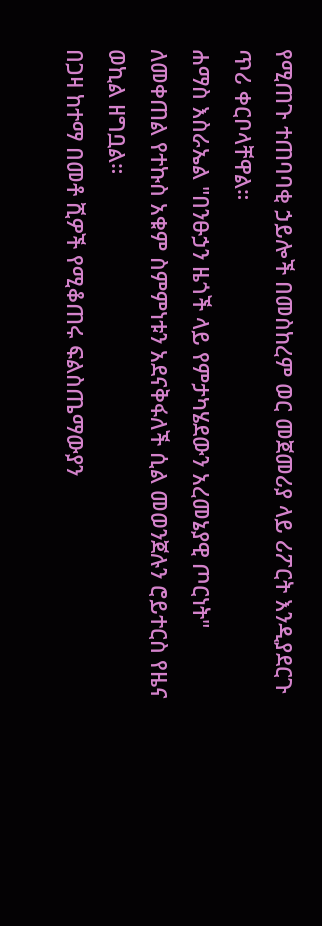የሚጠጉ ተጠባባቂ ኃይሎች በመስከረም ወር መጀመሪያ ላይ ሪፖርት እንዲያደርጉ ጥሪ ቀርቦላቸዋል።
ሐማስ እስራኤል "በንፁኃን ዜጎች ላይ የምታካሄደውን አረመኔያዊ ጦርነት" ለመቀጠል የተኩስ አቁም ስምምነቱን አደናቅፋለች ሲል መወንጀሉን ሮይተርስ የዜና ወኪል ዘግቧል።
በጋዛ ከተማ በመቶ ሺዎች የሚቆጠሩ ፍልስጤማውያን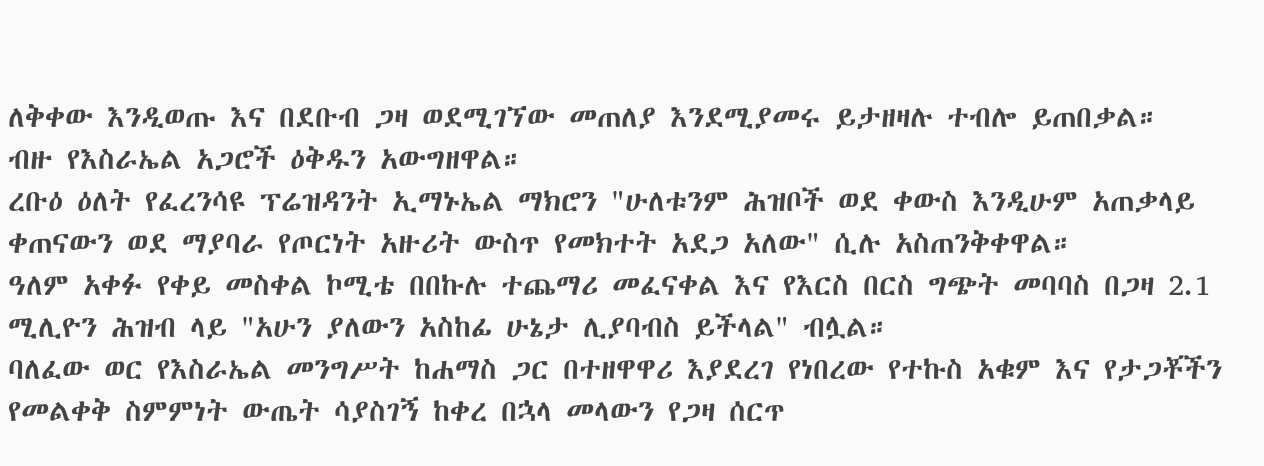ለቅቀው እንዲወጡ እና በደቡብ ጋዛ ወደሚገኘው መጠለያ እንደሚያመሩ ይታዘዛሉ ተብሎ ይጠበቃል።
ብዙ የእስራኤል አጋሮች ዕቅዱን አውግዘዋል።
ረቡዕ ዕለት የፈረንሳዩ ፕሬዝዳንት ኢማኑኤል ማክሮን "ሁለቱንም ሕዝቦች ወደ ቀውስ እንዲሁም አጠቃላይ ቀጠናውን ወደ ማያባራ የጦርነት አዙሪት ውስጥ የመክተት አደጋ አለው" ሲሉ አስጠንቅቀዋል።
ዓለም አቀፉ የቀይ መስቀል ኮሚቴ በበኩሉ ተጨማሪ መፈናቀል እና የእርስ በርስ ግጭት መባባስ በጋዛ 2.1 ሚሊዮን ሕዝብ ላይ "አሁን ያለውን አስከፊ ሁኔታ ሊያባብስ ይችላል" ብሏል።
ባለፈው ወር የእስራኤል መንግሥት ከሐማስ ጋር በተዘዋዋሪ እያደረገ የነበረው የተኩስ አቁም እና የታጋቾችን የመልቀቅ ስምምነት ውጤት ሳያስገኝ ከቀረ በኋላ መላውን የጋዛ ሰርጥ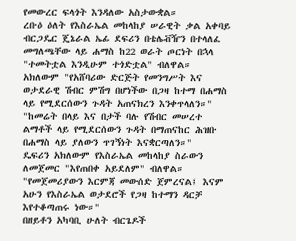የመውረር ፍላጎት እንዳለው አስታውቋል።
ረቡዕ ዕለት የእስራኤል መከላከያ ሠራዊት ቃል አቀባይ ብርጋዴር ጄኔራል ኤፊ ደፍሪን በቴሌቭዥን በተላለፈ መግለጫቸው ላይ ሐማስ ከ22 ወራት ጦርነት በኋላ "ተመትቷል እንዲሁም ተጎድቷል" ብለዋል።
አክለውም "የአሸባሪው ድርጅት የመንግሥት እና ወታደራዊ ሽብር ምሽግ በሆነችው በጋዛ ከተማ በሐማስ ላይ የሚደርሰውን ጉዳት አጠናክረን እንቀጥላለን።"
"ከመሬት በላይ እና በታች ባሉ የሽብር መሠረተ ልማቶች ላይ የሚደርሰውን ጉዳት በማጠናከር ሕዝቡ በሐማስ ላይ ያለውን ጥገኝነት እናቋርጣለን።"
ዴፍሪን አክለውም የእስራኤል መከላከያ ስራውን ለመጀመር "እየጠበቀ አይደለም" ብለዋል።
"የመጀመሪያውን እርምጃ መውሰድ ጀምረናል፤ እናም አሁን የእስራኤል ወታደሮች የጋዛ ከተማን ዳርቻ እየተቆጣጠሩ ነው።"
በዘይቶን አካባቢ ሁለት ብርጌዶች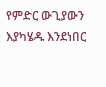የምድር ውጊያውን እያካሄዱ እንደነበር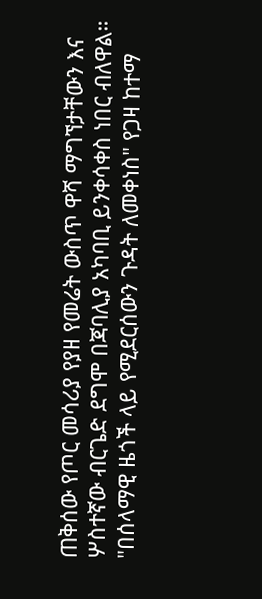ጠቅሰው የጦር መሳሪያ የያዘ የመሬት ውስጥ ዋሻ ማግኘታቸውን እና ሦስተኛው ብርጌድ ደግሞ በጃባሊያ አካባቢ ይንቀሳቀስ ነበር ብለዋል።
"በሰላማዊ ዜጎች ላይ የሚደርሰውን ጉዳት ለመቀነስ" የጋዛ ከተማ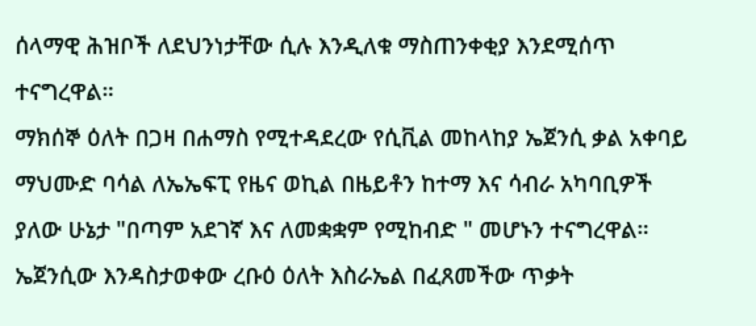ሰላማዊ ሕዝቦች ለደህንነታቸው ሲሉ እንዲለቁ ማስጠንቀቂያ እንደሚሰጥ ተናግረዋል።
ማክሰኞ ዕለት በጋዛ በሐማስ የሚተዳደረው የሲቪል መከላከያ ኤጀንሲ ቃል አቀባይ ማህሙድ ባሳል ለኤኤፍፒ የዜና ወኪል በዜይቶን ከተማ እና ሳብራ አካባቢዎች ያለው ሁኔታ "በጣም አደገኛ እና ለመቋቋም የሚከብድ " መሆኑን ተናግረዋል።
ኤጀንሲው እንዳስታወቀው ረቡዕ ዕለት እስራኤል በፈጸመችው ጥቃት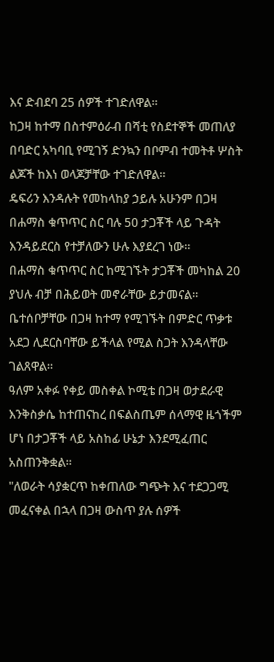እና ድብደባ 25 ሰዎች ተገድለዋል።
ከጋዛ ከተማ በስተምዕራብ በሻቲ የስደተኞች መጠለያ በባድር አካባቢ የሚገኝ ድንኳን በቦምብ ተመትቶ ሦስት ልጆች ከእነ ወላጆቻቸው ተገድለዋል።
ዴፍሪን እንዳሉት የመከላከያ ኃይሉ አሁንም በጋዛ በሐማስ ቁጥጥር ስር ባሉ 50 ታጋቾች ላይ ጉዳት እንዳይደርስ የተቻለውን ሁሉ እያደረገ ነው።
በሐማስ ቁጥጥር ስር ከሚገኙት ታጋቾች መካከል 20 ያህሉ ብቻ በሕይወት መኖራቸው ይታመናል።
ቤተሰቦቻቸው በጋዛ ከተማ የሚገኙት በምድር ጥቃቱ አደጋ ሊደርስባቸው ይችላል የሚል ስጋት እንዳላቸው ገልጸዋል።
ዓለም አቀፉ የቀይ መስቀል ኮሚቴ በጋዛ ወታደራዊ እንቅስቃሴ ከተጠናከረ በፍልስጤም ሰላማዊ ዜጎችም ሆነ በታጋቾች ላይ አስከፊ ሁኔታ እንደሚፈጠር አስጠንቅቋል።
"ለወራት ሳያቋርጥ ከቀጠለው ግጭት እና ተደጋጋሚ መፈናቀል በኋላ በጋዛ ውስጥ ያሉ ሰዎች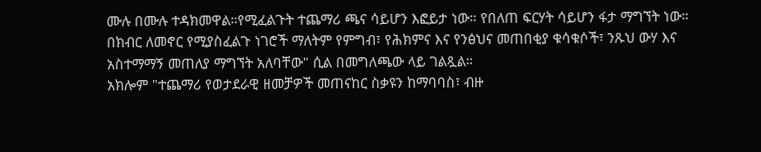ሙሉ በሙሉ ተዳክመዋል።የሚፈልጉት ተጨማሪ ጫና ሳይሆን እፎይታ ነው። የበለጠ ፍርሃት ሳይሆን ፋታ ማግኘት ነው። በክብር ለመኖር የሚያስፈልጉ ነገሮች ማለትም የምግብ፣ የሕክምና እና የንፅህና መጠበቂያ ቁሳቁሶች፣ ንጹህ ውሃ እና አስተማማኝ መጠለያ ማግኘት አለባቸው" ሲል በመግለጫው ላይ ገልጿል።
አክሎም "ተጨማሪ የወታደራዊ ዘመቻዎች መጠናከር ስቃዩን ከማባባስ፣ ብዙ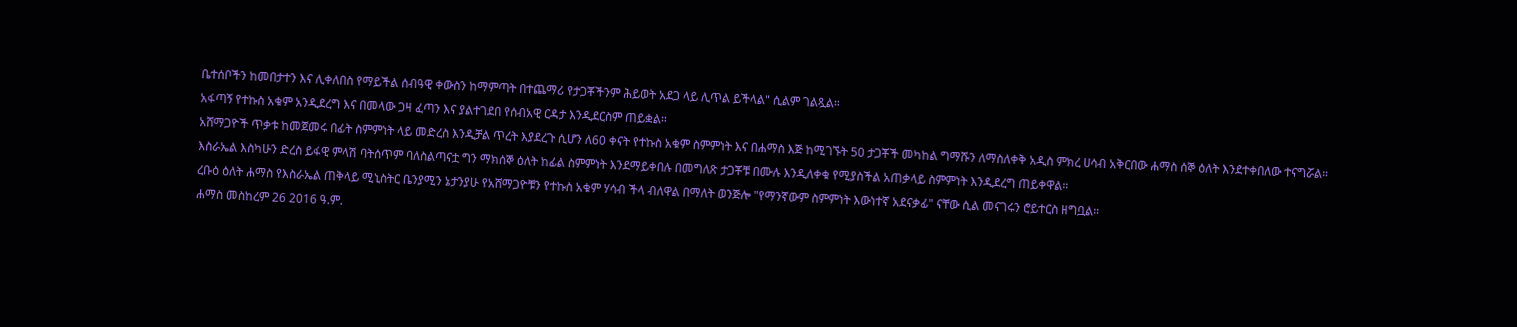ቤተሰቦችን ከመበታተን እና ሊቀለበስ የማይችል ሰብዓዊ ቀውስን ከማምጣት በተጨማሪ የታጋቾችንም ሕይወት አደጋ ላይ ሊጥል ይችላል" ሲልም ገልጿል።
አፋጣኝ የተኩስ አቁም አንዲደረግ እና በመላው ጋዛ ፈጣን እና ያልተገደበ የሰብአዊ ርዳታ እንዲደርስም ጠይቋል።
አሸማጋዮች ጥቃቱ ከመጀመሩ በፊት ስምምነት ላይ መድረስ እንዲቻል ጥረት እያደረጉ ሲሆን ለ60 ቀናት የተኩስ አቁም ስምምነት እና በሐማስ እጅ ከሚገኙት 50 ታጋቾች መካከል ግማሹን ለማስለቀቅ አዲስ ምክረ ሀሳብ አቅርበው ሐማስ ሰኞ ዕለት እንደተቀበለው ተናግሯል።
እስራኤል እስካሁን ድረስ ይፋዊ ምላሽ ባትሰጥም ባለስልጣናቷ ግን ማክሰኞ ዕለት ከፊል ስምምነት እንደማይቀበሉ በመግለጽ ታጋቾቹ በሙሉ እንዲለቀቁ የሚያስችል አጠቃላይ ስምምነት እንዲደረግ ጠይቀዋል።
ረቡዕ ዕለት ሐማስ የእስራኤል ጠቅላይ ሚኒስትር ቤንያሚን ኔታንያሁ የአሸማጋዮቹን የተኩስ አቁም ሃሳብ ችላ ብለዋል በማለት ወንጅሎ "የማንኛውም ስምምነት እውነተኛ አደናቃፊ" ናቸው ሲል መናገሩን ሮይተርስ ዘግቧል።
ሐማስ መስከረም 26 2016 ዓ.ም.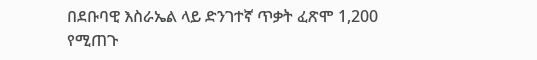በደቡባዊ እስራኤል ላይ ድንገተኛ ጥቃት ፈጽሞ 1,200 የሚጠጉ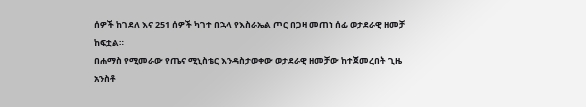ሰዎች ከገደለ እና 251 ሰዎች ካገተ በኋላ የእስራኤል ጦር በጋዛ መጠነ ሰፊ ወታደራዊ ዘመቻ ከፍቷል።
በሐማስ የሚመራው የጤና ሚኒስቴር እንዳስታወቀው ወታደራዊ ዘመቻው ከተጀመረበት ጊዜ አንስቶ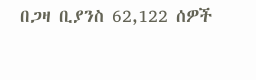በጋዛ ቢያንስ 62,122 ሰዎች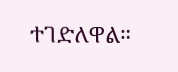ተገድለዋል።